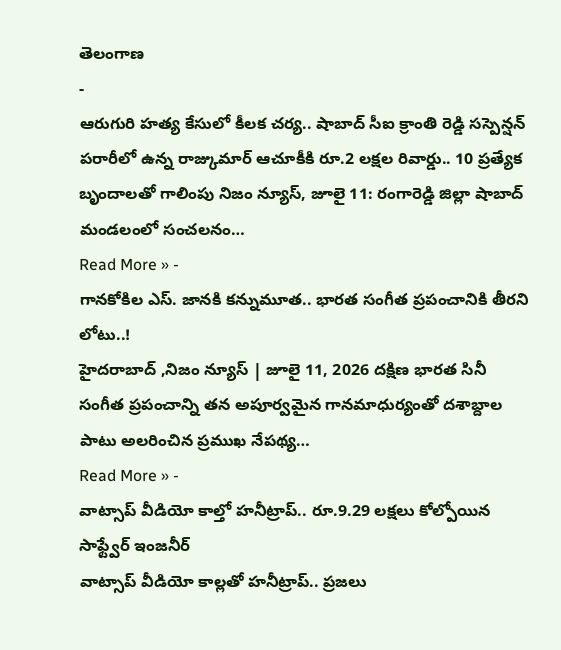తెలంగాణ
-
ఆరుగురి హత్య కేసులో కీలక చర్య.. షాబాద్ సీఐ క్రాంతి రెడ్డి సస్పెన్షన్
పరారీలో ఉన్న రాజ్కుమార్ ఆచూకీకి రూ.2 లక్షల రివార్డు.. 10 ప్రత్యేక బృందాలతో గాలింపు నిజం న్యూస్, జూలై 11: రంగారెడ్డి జిల్లా షాబాద్ మండలంలో సంచలనం…
Read More » -
గానకోకిల ఎస్. జానకి కన్నుమూత.. భారత సంగీత ప్రపంచానికి తీరని లోటు..!
హైదరాబాద్ ,నిజం న్యూస్ | జూలై 11, 2026 దక్షిణ భారత సినీ సంగీత ప్రపంచాన్ని తన అపూర్వమైన గానమాధుర్యంతో దశాబ్దాల పాటు అలరించిన ప్రముఖ నేపథ్య…
Read More » -
వాట్సాప్ వీడియో కాల్తో హనీట్రాప్.. రూ.9.29 లక్షలు కోల్పోయిన సాఫ్ట్వేర్ ఇంజనీర్
వాట్సాప్ వీడియో కాల్లతో హనీట్రాప్.. ప్రజలు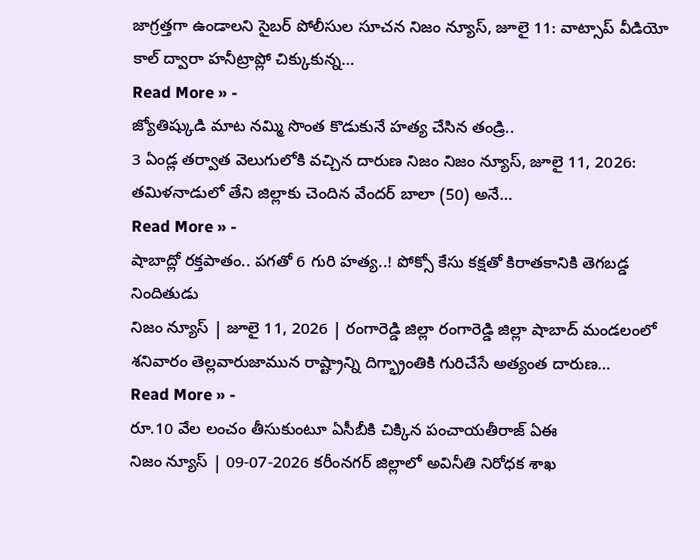జాగ్రత్తగా ఉండాలని సైబర్ పోలీసుల సూచన నిజం న్యూస్, జూలై 11: వాట్సాప్ వీడియో కాల్ ద్వారా హనీట్రాప్లో చిక్కుకున్న…
Read More » -
జ్యోతిష్కుడి మాట నమ్మి సొంత కొడుకునే హత్య చేసిన తండ్రి..
3 ఏండ్ల తర్వాత వెలుగులోకి వచ్చిన దారుణ నిజం నిజం న్యూస్, జూలై 11, 2026: తమిళనాడులో తేని జిల్లాకు చెందిన వేందర్ బాలా (50) అనే…
Read More » -
షాబాద్లో రక్తపాతం.. పగతో 6 గురి హత్య..! పోక్సో కేసు కక్షతో కిరాతకానికి తెగబడ్డ నిందితుడు
నిజం న్యూస్ | జూలై 11, 2026 | రంగారెడ్డి జిల్లా రంగారెడ్డి జిల్లా షాబాద్ మండలంలో శనివారం తెల్లవారుజామున రాష్ట్రాన్ని దిగ్భ్రాంతికి గురిచేసే అత్యంత దారుణ…
Read More » -
రూ.10 వేల లంచం తీసుకుంటూ ఏసీబీకి చిక్కిన పంచాయతీరాజ్ ఏఈ
నిజం న్యూస్ | 09-07-2026 కరీంనగర్ జిల్లాలో అవినీతి నిరోధక శాఖ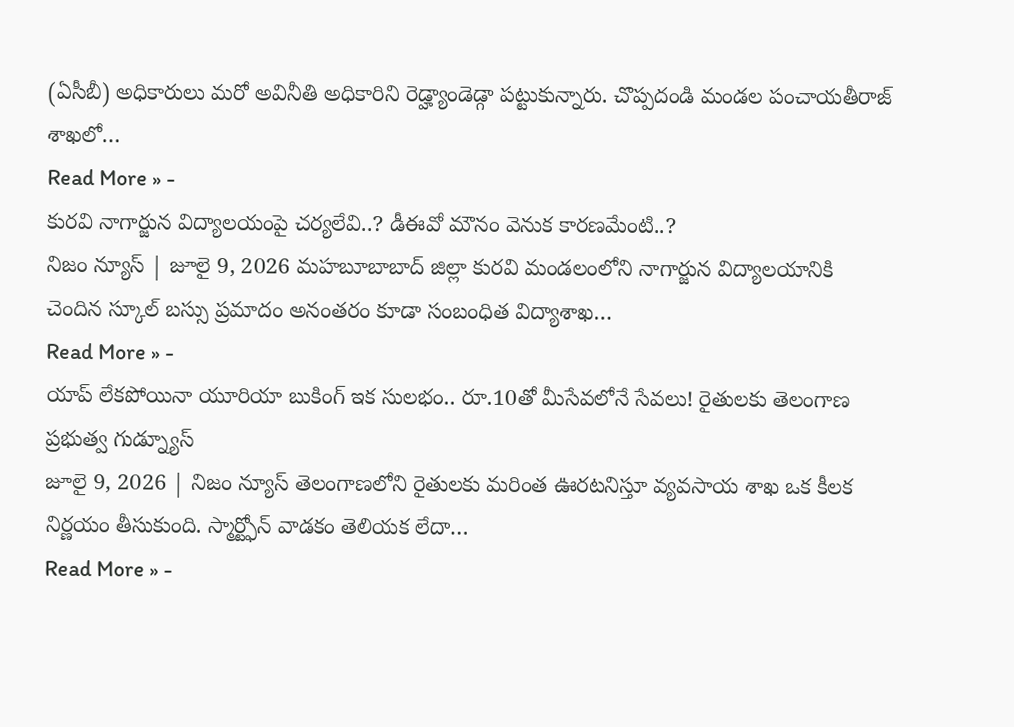(ఏసీబీ) అధికారులు మరో అవినీతి అధికారిని రెడ్హ్యాండెడ్గా పట్టుకున్నారు. చొప్పదండి మండల పంచాయతీరాజ్ శాఖలో…
Read More » -
కురవి నాగార్జున విద్యాలయంపై చర్యలేవి..? డీఈవో మౌనం వెనుక కారణమేంటి..?
నిజం న్యూస్ | జూలై 9, 2026 మహబూబాబాద్ జిల్లా కురవి మండలంలోని నాగార్జున విద్యాలయానికి చెందిన స్కూల్ బస్సు ప్రమాదం అనంతరం కూడా సంబంధిత విద్యాశాఖ…
Read More » -
యాప్ లేకపోయినా యూరియా బుకింగ్ ఇక సులభం.. రూ.10తో మీసేవలోనే సేవలు! రైతులకు తెలంగాణ ప్రభుత్వ గుడ్న్యూస్
జూలై 9, 2026 | నిజం న్యూస్ తెలంగాణలోని రైతులకు మరింత ఊరటనిస్తూ వ్యవసాయ శాఖ ఒక కీలక నిర్ణయం తీసుకుంది. స్మార్ట్ఫోన్ వాడకం తెలియక లేదా…
Read More » -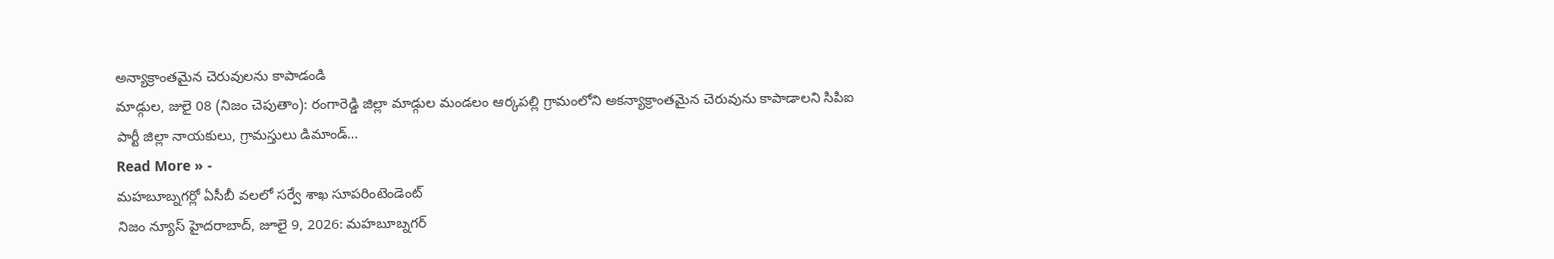అన్యాక్రాంతమైన చెరువులను కాపాడండి
మాడ్గుల, జులై 08 (నిజం చెపుతాం): రంగారెడ్డి జిల్లా మాడ్గుల మండలం ఆర్కపల్లి గ్రామంలోని అకన్యాక్రాంతమైన చెరువును కాపాడాలని సిపిఐ పార్టీ జిల్లా నాయకులు, గ్రామస్తులు డిమాండ్…
Read More » -
మహబూబ్నగర్లో ఏసీబీ వలలో సర్వే శాఖ సూపరింటెండెంట్
నిజం న్యూస్ హైదరాబాద్, జూలై 9, 2026: మహబూబ్నగర్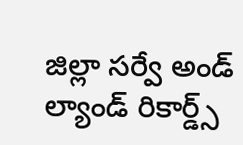జిల్లా సర్వే అండ్ ల్యాండ్ రికార్డ్స్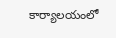కార్యాలయంలో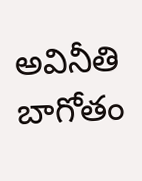అవినీతి బాగోతం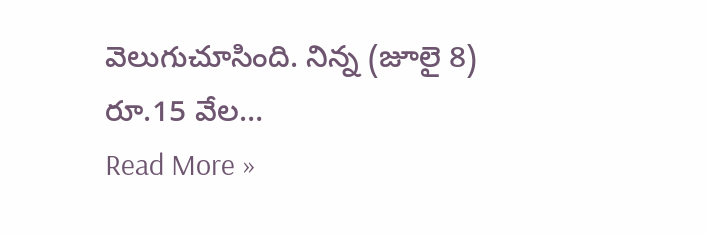వెలుగుచూసింది. నిన్న (జూలై 8) రూ.15 వేల…
Read More »